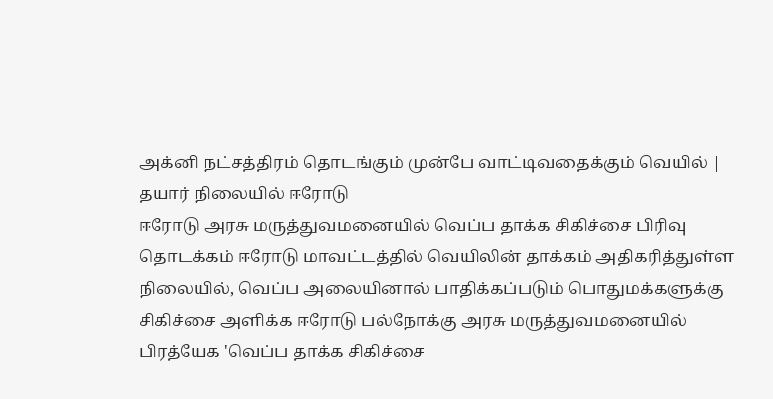அக்னி நட்சத்திரம் தொடங்கும் முன்பே வாட்டிவதைக்கும் வெயில் | தயார் நிலையில் ஈரோடு
ஈரோடு அரசு மருத்துவமனையில் வெப்ப தாக்க சிகிச்சை பிரிவு தொடக்கம் ஈரோடு மாவட்டத்தில் வெயிலின் தாக்கம் அதிகரித்துள்ள நிலையில், வெப்ப அலையினால் பாதிக்கப்படும் பொதுமக்களுக்கு சிகிச்சை அளிக்க ஈரோடு பல்நோக்கு அரசு மருத்துவமனையில் பிரத்யேக 'வெப்ப தாக்க சிகிச்சை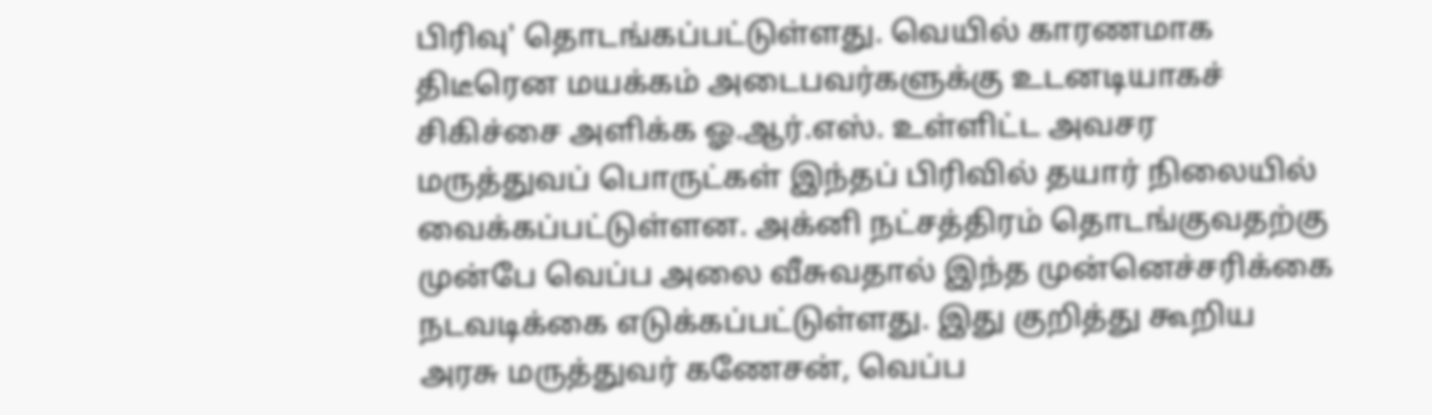பிரிவு' தொடங்கப்பட்டுள்ளது. வெயில் காரணமாக திடீரென மயக்கம் அடைபவர்களுக்கு உடனடியாகச் சிகிச்சை அளிக்க ஓ.ஆர்.எஸ். உள்ளிட்ட அவசர மருத்துவப் பொருட்கள் இந்தப் பிரிவில் தயார் நிலையில் வைக்கப்பட்டுள்ளன. அக்னி நட்சத்திரம் தொடங்குவதற்கு முன்பே வெப்ப அலை வீசுவதால் இந்த முன்னெச்சரிக்கை நடவடிக்கை எடுக்கப்பட்டுள்ளது. இது குறித்து கூறிய அரசு மருத்துவர் கணேசன், வெப்ப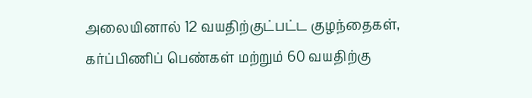அலையினால் 12 வயதிற்குட்பட்ட குழந்தைகள், கர்ப்பிணிப் பெண்கள் மற்றும் 60 வயதிற்கு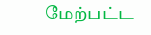மேற்பட்ட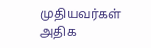முதியவர்கள் அதிக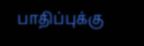பாதிப்புக்கு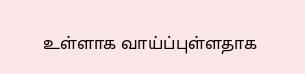உள்ளாக வாய்ப்புள்ளதாக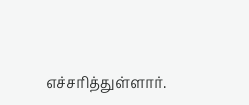எச்சரித்துள்ளார்.